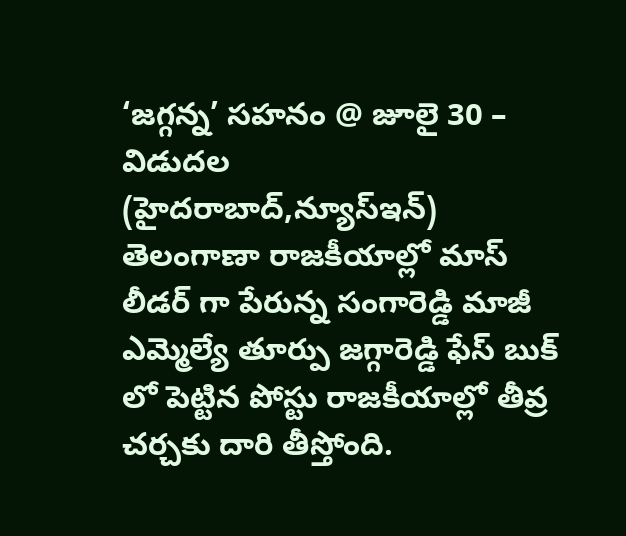‘జగ్గన్న’ సహనం @ జూలై 30 – విడుదల
(హైదరాబాద్,న్యూస్ఇన్)
తెలంగాణా రాజకీయాల్లో మాస్ లీడర్ గా పేరున్న సంగారెడ్డి మాజీ ఎమ్మెల్యే తూర్పు జగ్గారెడ్డి ఫేస్ బుక్ లో పెట్టిన పోస్టు రాజకీయాల్లో తీవ్ర చర్చకు దారి తీస్తోంది.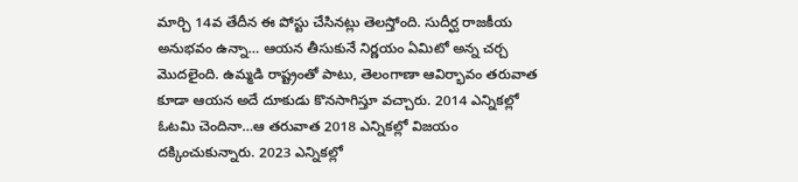మార్చి 14వ తేదీన ఈ పోస్టు చేసినట్లు తెలస్తోంది. సుదీర్ఘ రాజకీయ అనుభవం ఉన్నా… ఆయన తీసుకునే నిర్ణయం ఏమిటో అన్న చర్చ మొదలైంది. ఉమ్మడి రాష్ట్రంతో పాటు, తెలంగాణా ఆవిర్భావం తరువాత కూడా ఆయన అదే దూకుడు కొనసాగిస్తూ వచ్చారు. 2014 ఎన్నికల్లో ఓటమి చెందినా…ఆ తరువాత 2018 ఎన్నికల్లో విజయం దక్కించుకున్నారు. 2023 ఎన్నికల్లో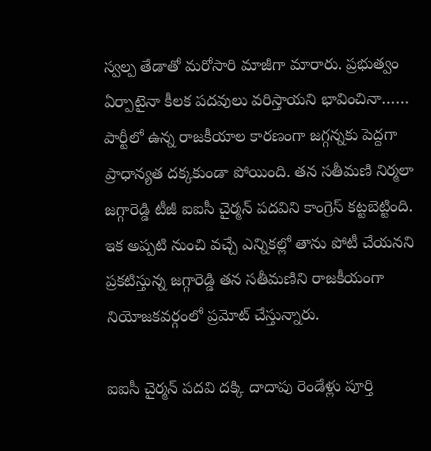స్వల్ప తేడాతో మరోసారి మాజీగా మారారు. ప్రభుత్వం ఏర్పాటైనా కీలక పదవులు వరిస్తాయని భావించినా…… పార్టీలో ఉన్న రాజకీయాల కారణంగా జగ్గన్నకు పెద్దగా ప్రాధాన్యత దక్కకుండా పోయింది. తన సతీమణి నిర్మలా జగ్గారెడ్డి టీజీ ఐఐసీ చైర్మన్ పదవిని కాంగ్రెస్ కట్టబెట్టింది. ఇక అప్పటి నుంచి వచ్చే ఎన్నికల్లో తాను పోటీ చేయనని ప్రకటిస్తున్న జగ్గారెడ్డి తన సతీమణిని రాజకీయంగా నియోజకవర్గంలో ప్రమోట్ చేస్తున్నారు.

ఐఐసీ చైర్మన్ పదవి దక్కి దాదాపు రెండేళ్లు పూర్తి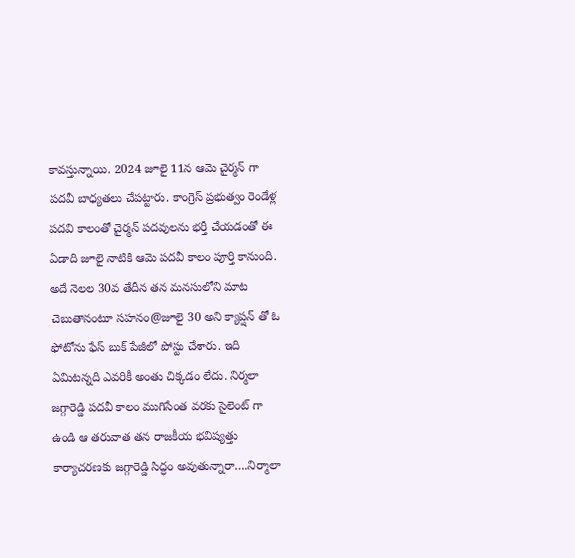కావస్తున్నాయి. 2024 జూలై 11న ఆమె చైర్మన్ గా పదవీ బాధ్యతలు చేపట్టారు. కాంగ్రెస్ ప్రభుత్వం రెండేళ్ల పదవి కాలంతో చైర్మన్ పదవులను భర్తీ చేయడంతో ఈ ఏడాది జూలై నాటికి ఆమె పదవీ కాలం పూర్తి కానుంది. అదే నెలల 30వ తేదీన తన మనసులోని మాట చెబుతానంటూ సహనం@జూలై 30 అని క్యాప్షన్ తో ఓ ఫోటోను ఫేస్ బుక్ పేజీలో పోస్టు చేశారు. ఇది ఏమిటన్నది ఎవరికీ అంతు చిక్కడం లేదు. నిర్మలా జగ్గారెడ్డి పదవీ కాలం ముగిసేంత వరకు సైలెంట్ గా ఉండి ఆ తరువాత తన రాజకీయ భవిష్యత్తు కార్యాచరణకు జగ్గారెడ్డి సిద్ధం అవుతున్నారా….నిర్మాలా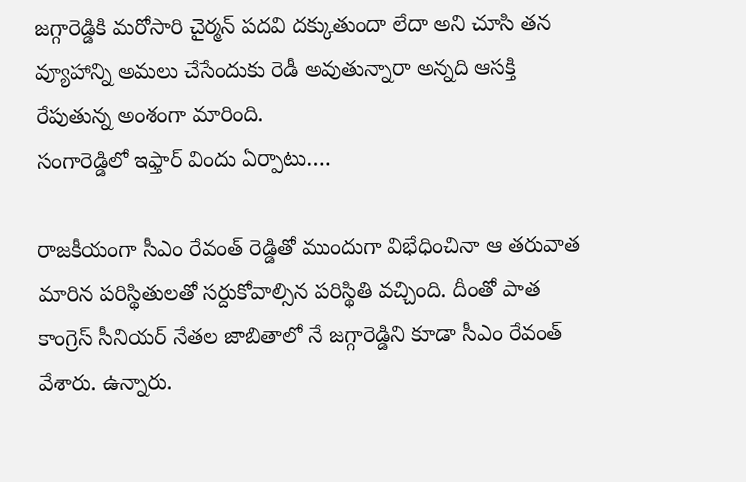జగ్గారెడ్డికి మరోసారి చైర్మన్ పదవి దక్కుతుందా లేదా అని చూసి తన వ్యూహాన్ని అమలు చేసేందుకు రెడీ అవుతున్నారా అన్నది ఆసక్తి రేపుతున్న అంశంగా మారింది.
సంగారెడ్డిలో ఇఫ్తార్ విందు ఏర్పాటు….

రాజకీయంగా సీఎం రేవంత్ రెడ్డితో ముందుగా విభేధించినా ఆ తరువాత మారిన పరిస్థితులతో సర్దుకోవాల్సిన పరిస్థితి వచ్చింది. దీంతో పాత కాంగ్రెస్ సీనియర్ నేతల జాబితాలో నే జగ్గారెడ్డిని కూడా సీఎం రేవంత్ వేశారు. ఉన్నారు.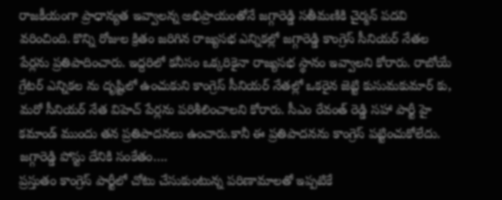రాజకీయంగా ప్రాధాన్యత ఇవ్వాలన్న అభిప్రాయంతోనే జగ్గారెడ్డి సతీమణికి చైర్మన్ పదవి వరించింది. కొన్ని రోజుల క్రితం జరిగిన రాజ్యసభ ఎన్నికల్లో జగ్గారెడ్డి కాంగ్రెస్ సీనియర్ నేతల పేర్లను ప్రతిపాదించారు. ఇద్దరిలో కనీసం ఒక్కరికైనా రాజ్యసభ స్థానం ఇవ్వాలని కోరారు. రాబోయే గ్రేటర్ ఎన్నికల ను దృష్టిలో ఉంచుకుని కాంగ్రెస్ సీనియర్ నేతల్లో ఒకరైన జెట్టి కుసుమకుమార్ కు, మరో సీనియర్ నేత విహెచ్ పేర్లను పరిశీలించాలని కోరారు. సీఎం రేవంత్ రెడ్డి సహా పార్టీ హై కమాండ్ ముందు తన ప్రతిపాదనలు ఉంచారు.కానీ ఈ ప్రతిపాదనను కాంగ్రెస్ పట్టించుకోలేదు.
జగ్గారెడ్డి పోస్టు దేనికి సంకేతం….
ప్రస్తుతం కాంగ్రెస్ పార్టీలో చోటు చేసుకుంటున్న పరిణామాలతో ఇప్పటికే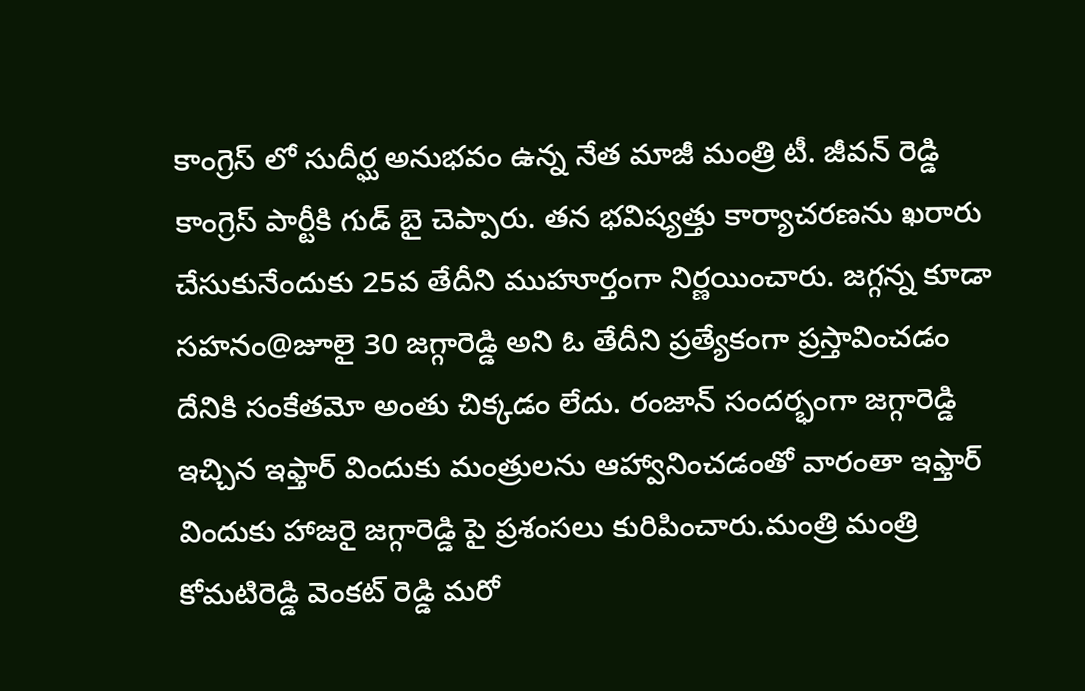కాంగ్రెస్ లో సుదీర్ఘ అనుభవం ఉన్న నేత మాజీ మంత్రి టీ. జీవన్ రెడ్డి కాంగ్రెస్ పార్టీకి గుడ్ బై చెప్పారు. తన భవిష్యత్తు కార్యాచరణను ఖరారు చేసుకునేందుకు 25వ తేదీని ముహూర్తంగా నిర్ణయించారు. జగ్గన్న కూడా సహనం@జూలై 30 జగ్గారెడ్డి అని ఓ తేదీని ప్రత్యేకంగా ప్రస్తావించడం దేనికి సంకేతమో అంతు చిక్కడం లేదు. రంజాన్ సందర్భంగా జగ్గారెడ్డి ఇచ్చిన ఇఫ్తార్ విందుకు మంత్రులను ఆహ్వానించడంతో వారంతా ఇఫ్తార్ విందుకు హాజరై జగ్గారెడ్డి పై ప్రశంసలు కురిపించారు.మంత్రి మంత్రి కోమటిరెడ్డి వెంకట్ రెడ్డి మరో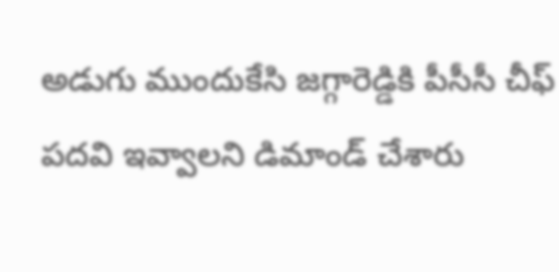అడుగు ముందుకేసి జగ్గారెడ్డికి పీసీసీ చీఫ్ పదవి ఇవ్వాలని డిమాండ్ చేశారు